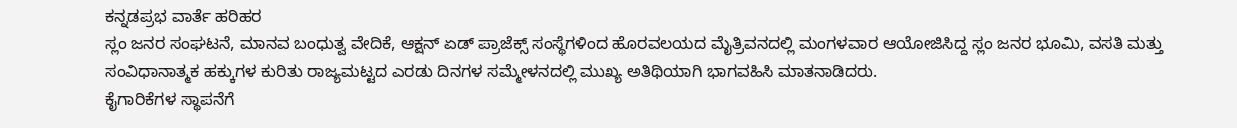ಕನ್ನಡಪ್ರಭ ವಾರ್ತೆ ಹರಿಹರ
ಸ್ಲಂ ಜನರ ಸಂಘಟನೆ, ಮಾನವ ಬಂಧುತ್ವ ವೇದಿಕೆ, ಆಕ್ಷನ್ ಏಡ್ ಪ್ರಾಜೆಕ್ಸ್ ಸಂಸ್ಥೆಗಳಿಂದ ಹೊರವಲಯದ ಮೈತ್ರಿವನದಲ್ಲಿ ಮಂಗಳವಾರ ಆಯೋಜಿಸಿದ್ದ ಸ್ಲಂ ಜನರ ಭೂಮಿ, ವಸತಿ ಮತ್ತು ಸಂವಿಧಾನಾತ್ಮಕ ಹಕ್ಕುಗಳ ಕುರಿತು ರಾಜ್ಯಮಟ್ಟದ ಎರಡು ದಿನಗಳ ಸಮ್ಮೇಳನದಲ್ಲಿ ಮುಖ್ಯ ಅತಿಥಿಯಾಗಿ ಭಾಗವಹಿಸಿ ಮಾತನಾಡಿದರು.
ಕೈಗಾರಿಕೆಗಳ ಸ್ಥಾಪನೆಗೆ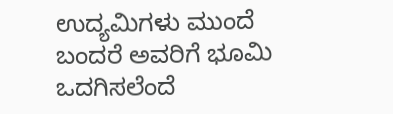ಉದ್ಯಮಿಗಳು ಮುಂದೆ ಬಂದರೆ ಅವರಿಗೆ ಭೂಮಿ ಒದಗಿಸಲೆಂದೆ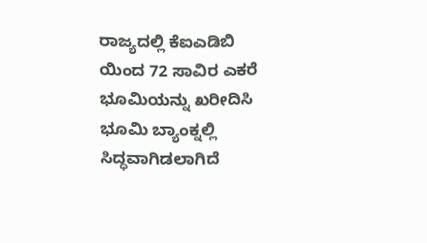ರಾಜ್ಯದಲ್ಲಿ ಕೆಐಎಡಿಬಿ ಯಿಂದ 72 ಸಾವಿರ ಎಕರೆ ಭೂಮಿಯನ್ನು ಖರೀದಿಸಿ ಭೂಮಿ ಬ್ಯಾಂಕ್ನಲ್ಲಿ ಸಿದ್ಧವಾಗಿಡಲಾಗಿದೆ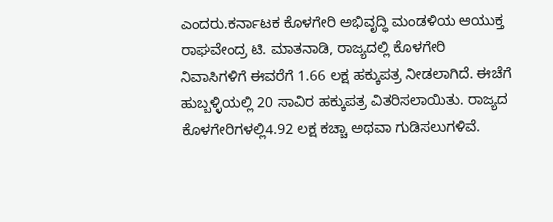ಎಂದರು.ಕರ್ನಾಟಕ ಕೊಳಗೇರಿ ಅಭಿವೃದ್ಧಿ ಮಂಡಳಿಯ ಆಯುಕ್ತ ರಾಘವೇಂದ್ರ ಟಿ. ಮಾತನಾಡಿ, ರಾಜ್ಯದಲ್ಲಿ ಕೊಳಗೇರಿ ನಿವಾಸಿಗಳಿಗೆ ಈವರೆಗೆ 1.66 ಲಕ್ಷ ಹಕ್ಕುಪತ್ರ ನೀಡಲಾಗಿದೆ. ಈಚೆಗೆ ಹುಬ್ಬಳ್ಳಿಯಲ್ಲಿ 20 ಸಾವಿರ ಹಕ್ಕುಪತ್ರ ವಿತರಿಸಲಾಯಿತು. ರಾಜ್ಯದ ಕೊಳಗೇರಿಗಳಲ್ಲಿ4.92 ಲಕ್ಷ ಕಚ್ಚಾ ಅಥವಾ ಗುಡಿಸಲುಗಳಿವೆ.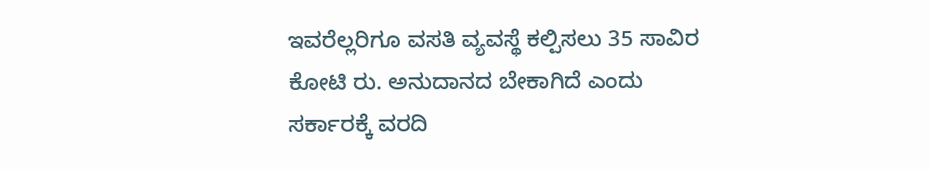ಇವರೆಲ್ಲರಿಗೂ ವಸತಿ ವ್ಯವಸ್ಥೆ ಕಲ್ಪಿಸಲು 35 ಸಾವಿರ ಕೋಟಿ ರು. ಅನುದಾನದ ಬೇಕಾಗಿದೆ ಎಂದು ಸರ್ಕಾರಕ್ಕೆ ವರದಿ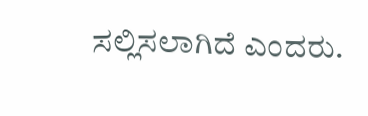ಸಲ್ಲಿಸಲಾಗಿದೆ ಎಂದರು.